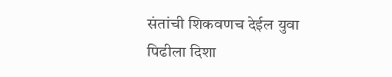संतांची शिकवणच देईल युवा पिढीला दिशा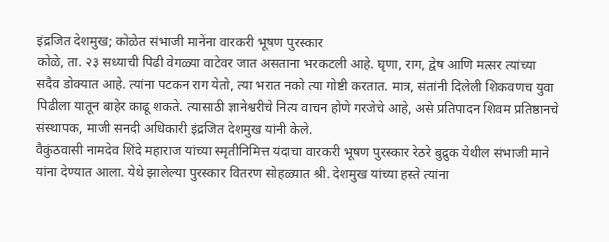इंद्रजित देशमुख; कोळेत संभाजी मानेंना वारकरी भूषण पुरस्कार
कोळे, ता. २३ सध्याची पिढी वेगळ्या वाटेवर जात असताना भरकटली आहे. घृणा, राग, द्वेष आणि मत्सर त्यांच्या सदैव डोक्यात आहे. त्यांना पटकन राग येतो, त्या भरात नको त्या गोष्टी करतात. मात्र, संतांनी दिलेली शिकवणच युवा पिढीला यातून बाहेर काढू शकते. त्यासाठी ज्ञानेश्वरीचे नित्य वाचन होणे गरजेचे आहे, असे प्रतिपादन शिवम प्रतिष्ठानचे संस्थापक, माजी सनदी अधिकारी इंद्रजित देशमुख यांनी केले.
वैकुंठवासी नामदेव शिंदे महाराज यांच्या स्मृतीनिमित्त यंदाचा वारकरी भूषण पुरस्कार रेठरे बुद्रुक येथील संभाजी माने यांना देण्यात आला. येथे झालेल्या पुरस्कार वितरण सोहळ्यात श्री. देशमुख यांच्या हस्ते त्यांना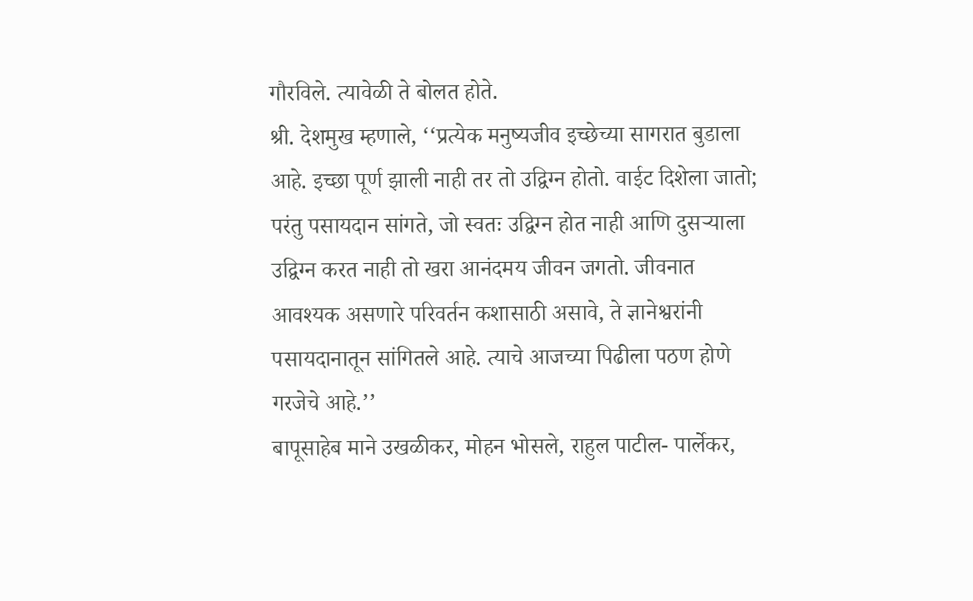गौरविले. त्यावेळी ते बोलत होते.
श्री. देशमुख म्हणाले, ‘‘प्रत्येक मनुष्यजीव इच्छेच्या सागरात बुडाला आहे. इच्छा पूर्ण झाली नाही तर तो उद्विग्न होतो. वाईट दिशेला जातो; परंतु पसायदान सांगते, जो स्वतः उद्विग्न होत नाही आणि दुसऱ्याला उद्विग्न करत नाही तो खरा आनंदमय जीवन जगतो. जीवनात आवश्यक असणारे परिवर्तन कशासाठी असावे, ते ज्ञानेश्वरांनी पसायदानातून सांगितले आहे. त्याचे आजच्या पिढीला पठण होणे गरजेचे आहे.’’
बापूसाहेब माने उखळीकर, मोहन भोसले, राहुल पाटील- पार्लेकर,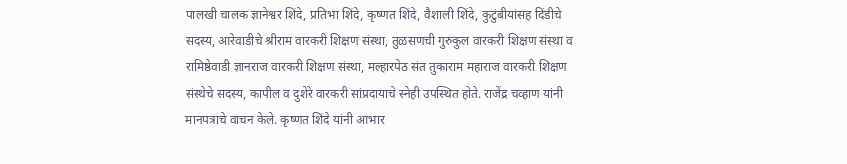पालखी चालक ज्ञानेश्वर शिंदे, प्रतिभा शिंदे, कृष्णत शिंदे, वैशाली शिंदे, कुटुंबीयांसह दिंडीचे सदस्य, आरेवाडीचे श्रीराम वारकरी शिक्षण संस्था, तुळसणची गुरुकुल वारकरी शिक्षण संस्था व रामिष्ठेवाडी ज्ञानराज वारकरी शिक्षण संस्था, मल्हारपेठ संत तुकाराम महाराज वारकरी शिक्षण संस्थेचे सदस्य, कापील व दुशेरे वारकरी सांप्रदायाचे स्नेही उपस्थित होते. राजेंद्र चव्हाण यांनी मानपत्राचे वाचन केले. कृष्णत शिंदे यांनी आभार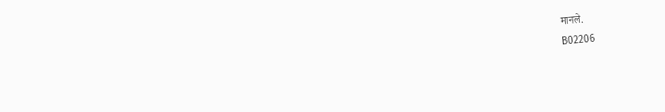मानले.
B02206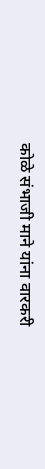कोळे संभाजी माने यांना वारकरी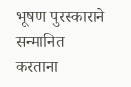भूषण पुरस्काराने सन्मानित करताना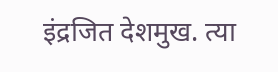इंद्रजित देशमुख. त्या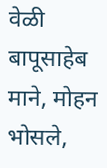वेळी बापूसाहेब माने, मोहन भोसले,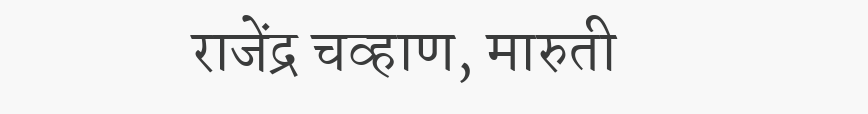राजेंद्र चव्हाण, मारुती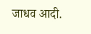जाधव आदी.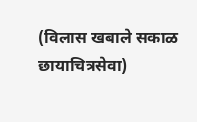(विलास खबाले सकाळ छायाचित्रसेवा)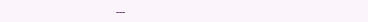---